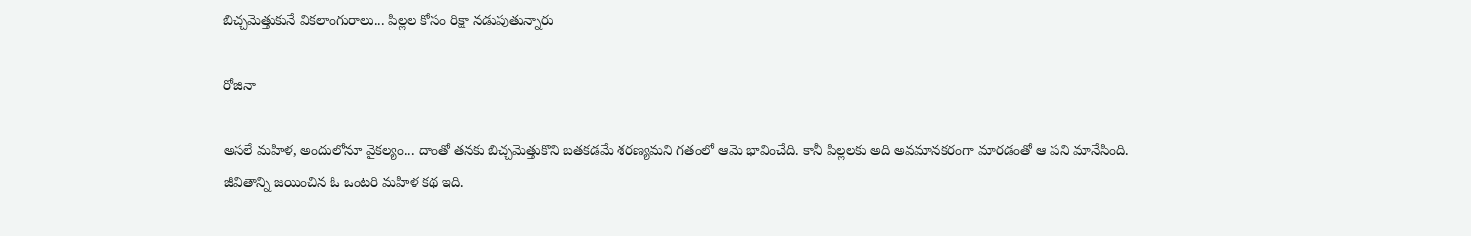బిచ్చమెత్తుకునే వికలాంగురాలు... పిల్లల కోసం రిక్షా నడుపుతున్నారు

రోజినా

అసలే మహిళ, అందులోనూ వైకల్యం... దాంతో తనకు బిచ్చమెత్తుకొని బతకడమే శరణ్యమని గతంలో ఆమె భావించేది. కానీ పిల్లలకు అది అవమానకరంగా మారడంతో ఆ పని మానేసింది. జీవితాన్ని జయించిన ఓ ఒంటరి మహిళ కథ ఇది.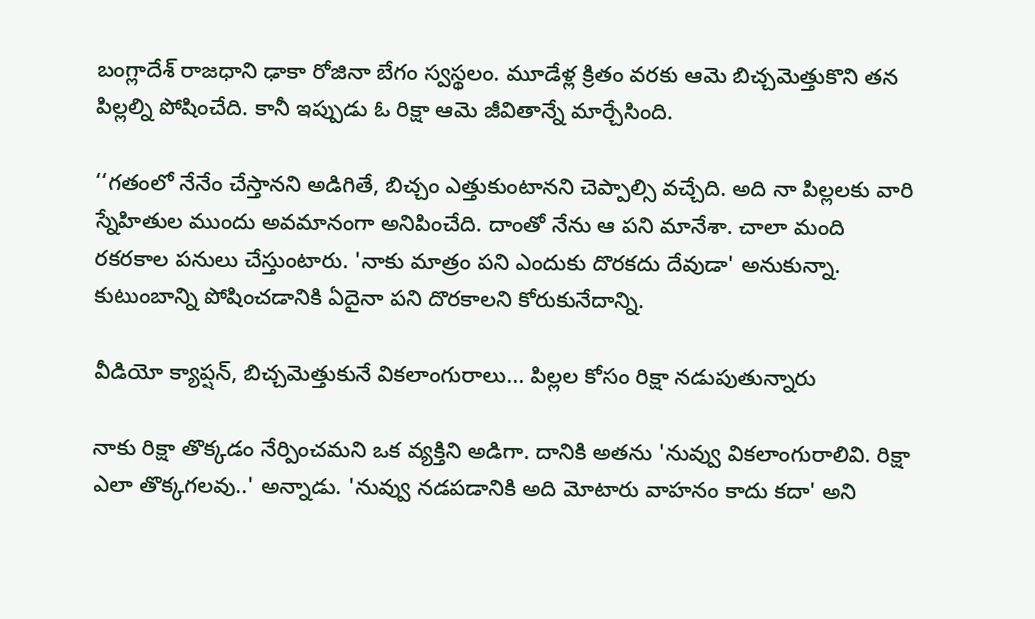బంగ్లాదేశ్ రాజధాని ఢాకా రోజినా బేగం స్వస్థలం. మూడేళ్ల క్రితం వరకు ఆమె బిచ్చమెత్తుకొని తన పిల్లల్ని పోషించేది. కానీ ఇప్పుడు ఓ రిక్షా ఆమె జీవితాన్నే మార్చేసింది.

‘‘గతంలో నేనేం చేస్తానని అడిగితే, బిచ్చం ఎత్తుకుంటానని చెప్పాల్సి వచ్చేది. అది నా పిల్లలకు వారి స్నేహితుల ముందు అవమానంగా అనిపించేది. దాంతో నేను ఆ పని మానేశా. చాలా మంది రకరకాల పనులు చేస్తుంటారు. 'నాకు మాత్రం పని ఎందుకు దొరకదు దేవుడా' అనుకున్నా. కుటుంబాన్ని పోషించడానికి ఏదైనా పని దొరకాలని కోరుకునేదాన్ని.

వీడియో క్యాప్షన్, బిచ్చమెత్తుకునే వికలాంగురాలు... పిల్లల కోసం రిక్షా నడుపుతున్నారు

నాకు రిక్షా తొక్కడం నేర్పించమని ఒక వ్యక్తిని అడిగా. దానికి అతను 'నువ్వు వికలాంగురాలివి. రిక్షా ఎలా తొక్కగలవు..' అన్నాడు. 'నువ్వు నడపడానికి అది మోటారు వాహనం కాదు కదా' అని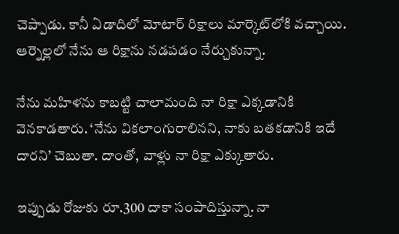చెప్పాడు. కానీ ఏడాదిలో మోటార్ రిక్షాలు మార్కెట్‌లోకి వచ్చాయి. ఆర్నెల్లలో నేను ఆ రిక్షాను నడపడం నేర్చుకున్నా.

నేను మహిళను కాబట్టి చాలామంది నా రిక్షా ఎక్కడానికి వెనకాడతారు. ‘నేను వికలాంగురాలినని, నాకు బతకడానికి ఇదే దారని’ చెబుతా. దాంతో, వాళ్లు నా రిక్షా ఎక్కుతారు.

ఇప్పుడు రోజుకు రూ.300 దాకా సంపాదిస్తున్నా. నా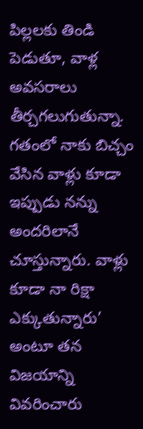పిల్లలకు తిండి పెడుతూ, వాళ్ల అవసరాలు తీర్చగలుగుతున్నా. గతంలో నాకు బిచ్చం వేసిన వాళ్లు కూడా ఇప్పుడు నన్ను అందరిలానే చూస్తున్నారు. వాళ్లు కూడా నా రిక్షా ఎక్కుతున్నారు’ అంటూ తన విజయాన్ని వివరించారు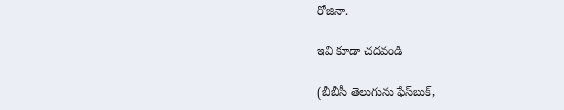రోజినా.

ఇవి కూడా చదవండి

(బీబీసీ తెలుగును ఫేస్‌బుక్,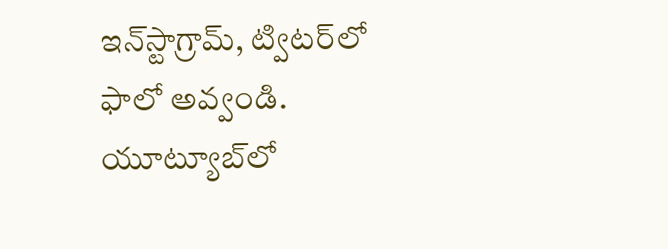ఇన్‌స్టాగ్రామ్‌, ట్విటర్‌లో ఫాలో అవ్వండి. యూట్యూబ్‌లో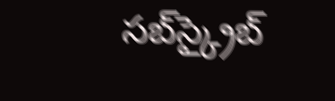సబ్‌స్క్రైబ్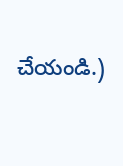చేయండి.)